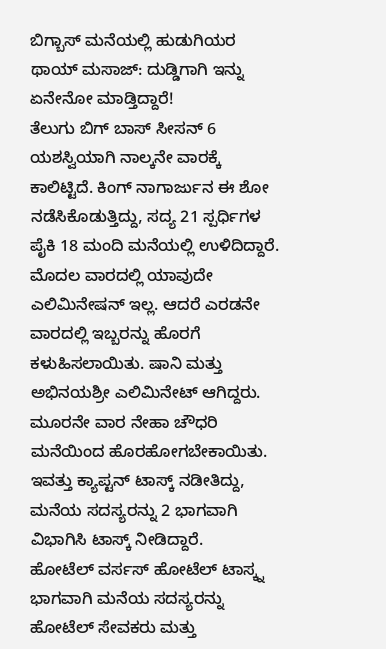ಬಿಗ್ಬಾಸ್ ಮನೆಯಲ್ಲಿ ಹುಡುಗಿಯರ ಥಾಯ್ ಮಸಾಜ್: ದುಡ್ಡಿಗಾಗಿ ಇನ್ನು ಏನೇನೋ ಮಾಡ್ತಿದ್ದಾರೆ!
ತೆಲುಗು ಬಿಗ್ ಬಾಸ್ ಸೀಸನ್ 6 ಯಶಸ್ವಿಯಾಗಿ ನಾಲ್ಕನೇ ವಾರಕ್ಕೆ ಕಾಲಿಟ್ಟಿದೆ. ಕಿಂಗ್ ನಾಗಾರ್ಜುನ ಈ ಶೋ ನಡೆಸಿಕೊಡುತ್ತಿದ್ದು, ಸದ್ಯ 21 ಸ್ಪರ್ಧಿಗಳ ಪೈಕಿ 18 ಮಂದಿ ಮನೆಯಲ್ಲಿ ಉಳಿದಿದ್ದಾರೆ. ಮೊದಲ ವಾರದಲ್ಲಿ ಯಾವುದೇ ಎಲಿಮಿನೇಷನ್ ಇಲ್ಲ. ಆದರೆ ಎರಡನೇ ವಾರದಲ್ಲಿ ಇಬ್ಬರನ್ನು ಹೊರಗೆ ಕಳುಹಿಸಲಾಯಿತು. ಷಾನಿ ಮತ್ತು ಅಭಿನಯಶ್ರೀ ಎಲಿಮಿನೇಟ್ ಆಗಿದ್ದರು. ಮೂರನೇ ವಾರ ನೇಹಾ ಚೌಧರಿ ಮನೆಯಿಂದ ಹೊರಹೋಗಬೇಕಾಯಿತು. ಇವತ್ತು ಕ್ಯಾಪ್ಟನ್ ಟಾಸ್ಕ್ ನಡೀತಿದ್ದು, ಮನೆಯ ಸದಸ್ಯರನ್ನು 2 ಭಾಗವಾಗಿ ವಿಭಾಗಿಸಿ ಟಾಸ್ಕ್ ನೀಡಿದ್ದಾರೆ.
ಹೋಟೆಲ್ ವರ್ಸಸ್ ಹೋಟೆಲ್ ಟಾಸ್ಕ್ನ ಭಾಗವಾಗಿ ಮನೆಯ ಸದಸ್ಯರನ್ನು ಹೋಟೆಲ್ ಸೇವಕರು ಮತ್ತು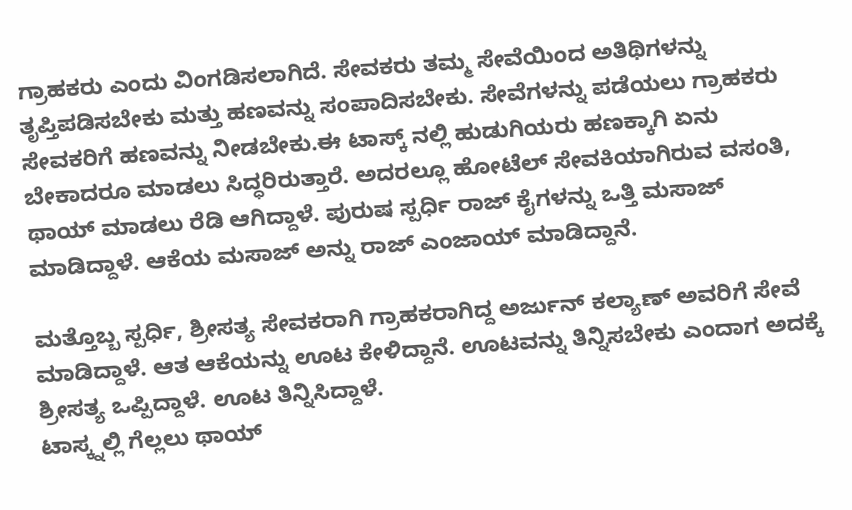ಗ್ರಾಹಕರು ಎಂದು ವಿಂಗಡಿಸಲಾಗಿದೆ. ಸೇವಕರು ತಮ್ಮ ಸೇವೆಯಿಂದ ಅತಿಥಿಗಳನ್ನು ತೃಪ್ತಿಪಡಿಸಬೇಕು ಮತ್ತು ಹಣವನ್ನು ಸಂಪಾದಿಸಬೇಕು. ಸೇವೆಗಳನ್ನು ಪಡೆಯಲು ಗ್ರಾಹಕರು ಸೇವಕರಿಗೆ ಹಣವನ್ನು ನೀಡಬೇಕು.ಈ ಟಾಸ್ಕ್ ನಲ್ಲಿ ಹುಡುಗಿಯರು ಹಣಕ್ಕಾಗಿ ಏನು ಬೇಕಾದರೂ ಮಾಡಲು ಸಿದ್ಧರಿರುತ್ತಾರೆ. ಅದರಲ್ಲೂ ಹೋಟೆಲ್ ಸೇವಕಿಯಾಗಿರುವ ವಸಂತಿ, ಥಾಯ್ ಮಾಡಲು ರೆಡಿ ಆಗಿದ್ದಾಳೆ. ಪುರುಷ ಸ್ಪರ್ಧಿ ರಾಜ್ ಕೈಗಳನ್ನು ಒತ್ತಿ ಮಸಾಜ್ ಮಾಡಿದ್ದಾಳೆ. ಆಕೆಯ ಮಸಾಜ್ ಅನ್ನು ರಾಜ್ ಎಂಜಾಯ್ ಮಾಡಿದ್ದಾನೆ.

ಮತ್ತೊಬ್ಬ ಸ್ಪರ್ಧಿ, ಶ್ರೀಸತ್ಯ ಸೇವಕರಾಗಿ ಗ್ರಾಹಕರಾಗಿದ್ದ ಅರ್ಜುನ್ ಕಲ್ಯಾಣ್ ಅವರಿಗೆ ಸೇವೆ ಮಾಡಿದ್ದಾಳೆ. ಆತ ಆಕೆಯನ್ನು ಊಟ ಕೇಳಿದ್ದಾನೆ. ಊಟವನ್ನು ತಿನ್ನಿಸಬೇಕು ಎಂದಾಗ ಅದಕ್ಕೆ ಶ್ರೀಸತ್ಯ ಒಪ್ಪಿದ್ದಾಳೆ. ಊಟ ತಿನ್ನಿಸಿದ್ದಾಳೆ.
ಟಾಸ್ಕ್ನಲ್ಲಿ ಗೆಲ್ಲಲು ಥಾಯ್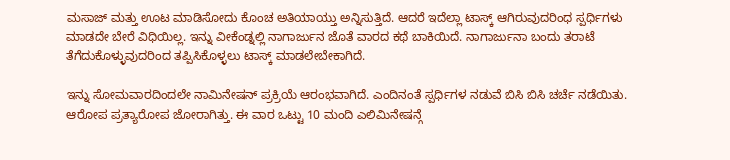ಮಸಾಜ್ ಮತ್ತು ಊಟ ಮಾಡಿಸೋದು ಕೊಂಚ ಅತಿಯಾಯ್ತು ಅನ್ನಿಸುತ್ತಿದೆ. ಆದರೆ ಇದೆಲ್ಲಾ ಟಾಸ್ಕ್ ಆಗಿರುವುದರಿಂಧ ಸ್ಪರ್ಧಿಗಳು ಮಾಡದೇ ಬೇರೆ ವಿಧಿಯಿಲ್ಲ. ಇನ್ನು ವೀಕೆಂಡ್ನಲ್ಲಿ ನಾಗಾರ್ಜುನ ಜೊತೆ ವಾರದ ಕಥೆ ಬಾಕಿಯಿದೆ. ನಾಗಾರ್ಜುನಾ ಬಂದು ತರಾಟೆ ತೆಗೆದುಕೊಳ್ಳುವುದರಿಂದ ತಪ್ಪಿಸಿಕೊಳ್ಳಲು ಟಾಸ್ಕ್ ಮಾಡಲೇಬೇಕಾಗಿದೆ.

ಇನ್ನು ಸೋಮವಾರದಿಂದಲೇ ನಾಮಿನೇಷನ್ ಪ್ರಕ್ರಿಯೆ ಆರಂಭವಾಗಿದೆ. ಎಂದಿನಂತೆ ಸ್ಪರ್ಧಿಗಳ ನಡುವೆ ಬಿಸಿ ಬಿಸಿ ಚರ್ಚೆ ನಡೆಯಿತು. ಆರೋಪ ಪ್ರತ್ಯಾರೋಪ ಜೋರಾಗಿತ್ತು. ಈ ವಾರ ಒಟ್ಟು 10 ಮಂದಿ ಎಲಿಮಿನೇಷನ್ಗೆ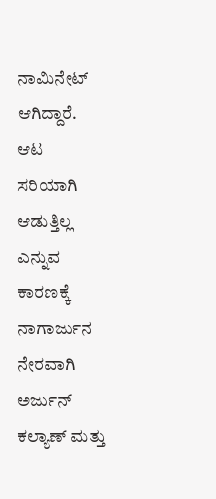ನಾಮಿನೇಟ್ ಆಗಿದ್ದಾರೆ. ಆಟ ಸರಿಯಾಗಿ ಆಡುತ್ತಿಲ್ಲ ಎನ್ನುವ ಕಾರಣಕ್ಕೆ ನಾಗಾರ್ಜುನ ನೇರವಾಗಿ ಅರ್ಜುನ್ ಕಲ್ಯಾಣ್ ಮತ್ತು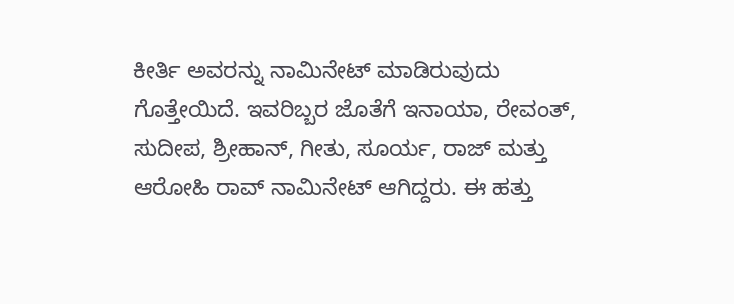ಕೀರ್ತಿ ಅವರನ್ನು ನಾಮಿನೇಟ್ ಮಾಡಿರುವುದು ಗೊತ್ತೇಯಿದೆ. ಇವರಿಬ್ಬರ ಜೊತೆಗೆ ಇನಾಯಾ, ರೇವಂತ್, ಸುದೀಪ, ಶ್ರೀಹಾನ್, ಗೀತು, ಸೂರ್ಯ, ರಾಜ್ ಮತ್ತು ಆರೋಹಿ ರಾವ್ ನಾಮಿನೇಟ್ ಆಗಿದ್ದರು. ಈ ಹತ್ತು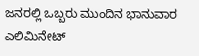ಜನರಲ್ಲಿ ಒಬ್ಬರು ಮುಂದಿನ ಭಾನುವಾರ ಎಲಿಮಿನೇಟ್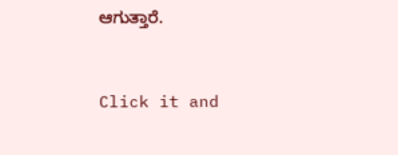ಆಗುತ್ತಾರೆ.


Click it and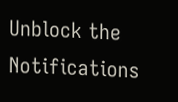Unblock the Notifications